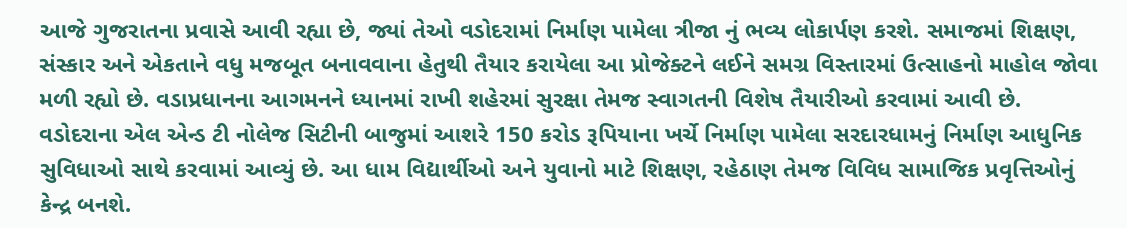આજે ગુજરાતના પ્રવાસે આવી રહ્યા છે, જ્યાં તેઓ વડોદરામાં નિર્માણ પામેલા ત્રીજા નું ભવ્ય લોકાર્પણ કરશે. સમાજમાં શિક્ષણ, સંસ્કાર અને એકતાને વધુ મજબૂત બનાવવાના હેતુથી તૈયાર કરાયેલા આ પ્રોજેક્ટને લઈને સમગ્ર વિસ્તારમાં ઉત્સાહનો માહોલ જોવા મળી રહ્યો છે. વડાપ્રધાનના આગમનને ધ્યાનમાં રાખી શહેરમાં સુરક્ષા તેમજ સ્વાગતની વિશેષ તૈયારીઓ કરવામાં આવી છે.
વડોદરાના એલ એન્ડ ટી નોલેજ સિટીની બાજુમાં આશરે 150 કરોડ રૂપિયાના ખર્ચે નિર્માણ પામેલા સરદારધામનું નિર્માણ આધુનિક સુવિધાઓ સાથે કરવામાં આવ્યું છે. આ ધામ વિદ્યાર્થીઓ અને યુવાનો માટે શિક્ષણ, રહેઠાણ તેમજ વિવિધ સામાજિક પ્રવૃત્તિઓનું કેન્દ્ર બનશે.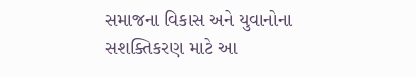સમાજના વિકાસ અને યુવાનોના સશક્તિકરણ માટે આ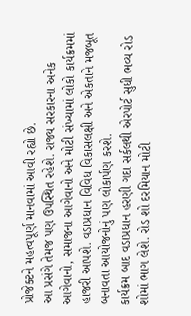પ્રોજેક્ટને મહત્વપૂર્ણ માનવામાં આવી રહ્યો છે.
આ પ્રસંગે તેમજ પણ ઉપસ્થિત રહેશે. રાજ્ય સરકારના અનેક આગેવાનો, સમાજના આગેવાનો અને મોટી સંખ્યામાં લોકો કાર્યક્રમમાં હાજરી આપશે. વડાપ્રધાન વિવિધ વિકાસલક્ષી અને એકતાને મજબૂત બનાવતા આયોજનોનું પણ લોકાર્પણ કરશે.
કાર્યક્રમ બાદ વડાપ્રધાન હરણી ગદા સર્કલથી એરપોર્ટ સુધી ભવ્ય રોડ શોમાં ભાગ લેશે. રોડ શો દરમિયાન મોટી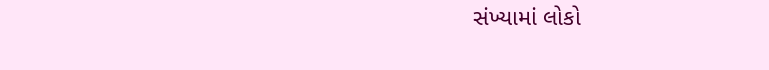સંખ્યામાં લોકો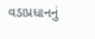વડાપ્રધાનનું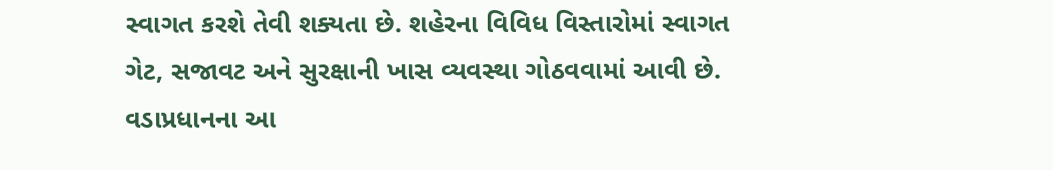સ્વાગત કરશે તેવી શક્યતા છે. શહેરના વિવિધ વિસ્તારોમાં સ્વાગત ગેટ, સજાવટ અને સુરક્ષાની ખાસ વ્યવસ્થા ગોઠવવામાં આવી છે. વડાપ્રધાનના આ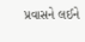પ્રવાસને લઈને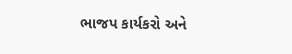ભાજપ કાર્યકરો અને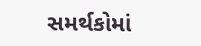સમર્થકોમાં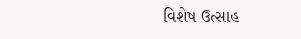વિશેષ ઉત્સાહ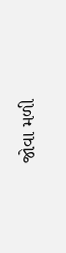જોવા મળી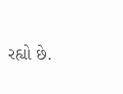રહ્યો છે.